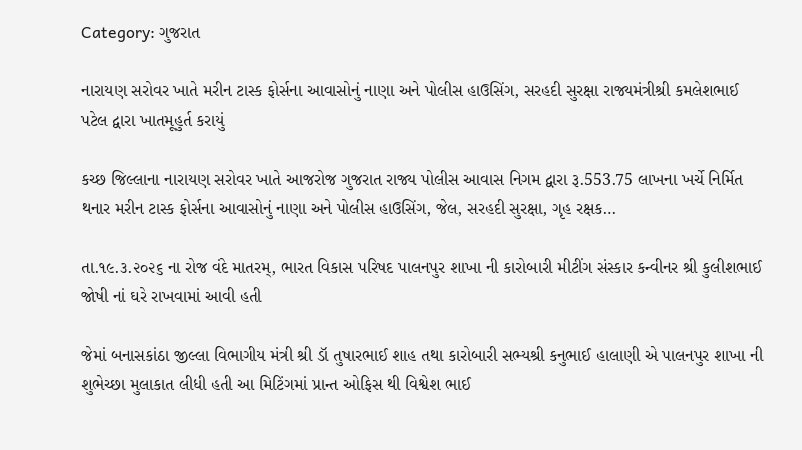Category: ગુજરાત

નારાયણ સરોવર ખાતે મરીન ટાસ્ક ફોર્સના આવાસોનું નાણા અને પોલીસ હાઉસિંગ, સરહદી સુરક્ષા રાજ્યમંત્રીશ્રી કમલેશભાઈ પટેલ દ્વારા ખાતમૂહુર્ત કરાયું

કચ્છ જિલ્લાના નારાયણ સરોવર ખાતે આજરોજ ગુજરાત રાજ્ય પોલીસ આવાસ નિગમ દ્વારા રૂ.553.75 લાખના ખર્ચે નિર્મિત થનાર મરીન ટાસ્ક ફોર્સના આવાસોનું નાણા અને પોલીસ હાઉસિંગ, જેલ, સરહદી સુરક્ષા, ગૃહ રક્ષક…

તા.૧૯.૩.૨૦૨૬ ના રોજ વંદે માતરમ્, ભારત વિકાસ પરિષદ પાલનપુર શાખા ની કારોબારી મીટીંગ સંસ્કાર કન્વીનર શ્રી કુલીશભાઈ જોષી નાં ઘરે રાખવામાં આવી હતી

જેમાં બનાસકાંઠા જીલ્લા વિભાગીય મંત્રી શ્રી ડૉ તુષારભાઈ શાહ તથા કારોબારી સભ્યશ્રી કનુભાઈ હાલાણી એ પાલનપુર શાખા ની શુભેચ્છા મુલાકાત લીધી હતી આ મિટિંગમાં પ્રાન્ત ઓફિસ થી વિશ્વેશ ભાઈ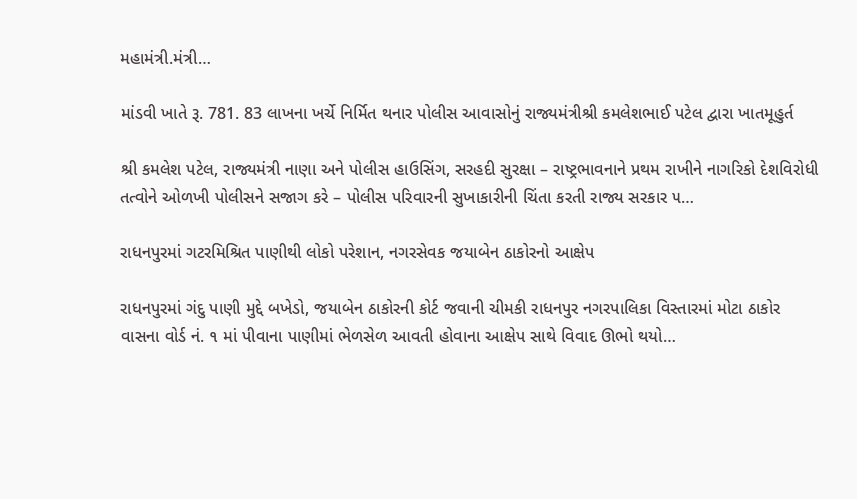મહામંત્રી.મંત્રી…

માંડવી ખાતે રૂ. 781. 83 લાખના ખર્ચે નિર્મિત થનાર પોલીસ આવાસોનું રાજ્યમંત્રીશ્રી કમલેશભાઈ પટેલ દ્વારા ખાતમૂહુર્ત

શ્રી કમલેશ પટેલ, રાજ્યમંત્રી નાણા અને પોલીસ હાઉસિંગ, સરહદી સુરક્ષા – રાષ્ટ્રભાવનાને પ્રથમ રાખીને નાગરિકો દેશવિરોધી તત્વોને ઓળખી પોલીસને સજાગ કરે – પોલીસ પરિવારની સુખાકારીની ચિંતા કરતી રાજ્ય સરકાર ૫…

રાધનપુરમાં ગટરમિશ્રિત પાણીથી લોકો પરેશાન, નગરસેવક જયાબેન ઠાકોરનો આક્ષેપ

રાધનપુરમાં ગંદુ પાણી મુદ્દે બખેડો, જયાબેન ઠાકોરની કોર્ટ જવાની ચીમકી રાધનપુર નગરપાલિકા વિસ્તારમાં મોટા ઠાકોર વાસના વોર્ડ નં. ૧ માં પીવાના પાણીમાં ભેળસેળ આવતી હોવાના આક્ષેપ સાથે વિવાદ ઊભો થયો…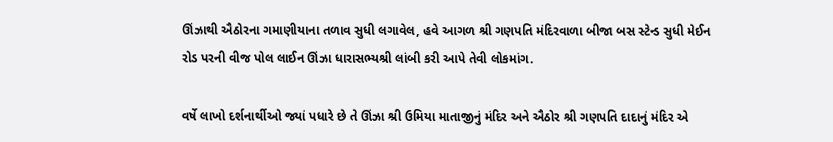ઊંઝાથી ઐઠોરના ગમાણીયાના તળાવ સુધી લગાવેલ, હવે આગળ શ્રી ગણપતિ મંદિરવાળા બીજા બસ સ્ટેન્ડ સુધી મેઈન રોડ પરની વીજ પોલ લાઈન ઊંઝા ધારાસભ્યશ્રી લાંબી કરી આપે તેવી લોકમાંગ.

વર્ષે લાખો દર્શનાર્થીઓ જ્યાં પધારે છે તે ઊંઝા શ્રી ઉમિયા માતાજીનું મંદિર અને ઐઠોર શ્રી ગણપતિ દાદાનું મંદિર એ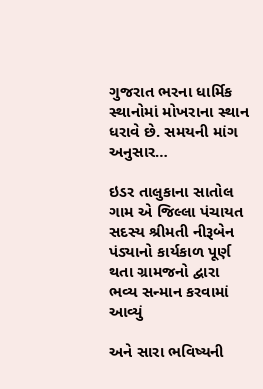ગુજરાત ભરના ધાર્મિક સ્થાનોમાં મોખરાના સ્થાન ધરાવે છે. સમયની માંગ અનુસાર…

ઇડર તાલુકાના સાતોલ ગામ એ જિલ્લા પંચાયત સદસ્ય શ્રીમતી નીરૂબેન પંડ્યાનો કાર્યકાળ પૂર્ણ થતા ગ્રામજનો દ્વારા ભવ્ય સન્માન કરવામાં આવ્યું

અને સારા ભવિષ્યની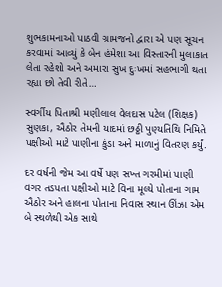શુભકામનાઓ પાઠવી ગ્રામજનો દ્વારા એ પણ સૂચન કરવામાં આવ્યું કે બેન હંમેશા આ વિસ્તારની મુલાકાત લેતા રહેશો અને અમારા સુખ દુઃખમાં સહભાગી થતા રહ્યા છો તેવી રીતે…

સ્વર્ગીય પિતાશ્રી મણીલાલ વેલદાસ પટેલ (શિક્ષક) સુણકા, ઐઠોર તેમની યાદમાં છઠ્ઠી પુણ્યતિથિ નિમિતે પક્ષીઓ માટે પાણીના કુંડા અને માળાનું વિતરણ કર્યું.

દર વર્ષની જેમ આ વર્ષે પણ સખ્ત ગરમીમાં પાણી વગર તડપતા પક્ષીઓ માટે વિના મૂલ્યે પોતાના ગામ ઐઠોર અને હાલના પોતાના નિવાસ સ્થાન ઊંઝા એમ બે સ્થળેથી એક સાથે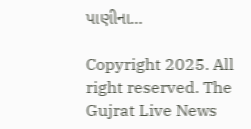પાણીના…

Copyright 2025. All right reserved. The Gujrat Live News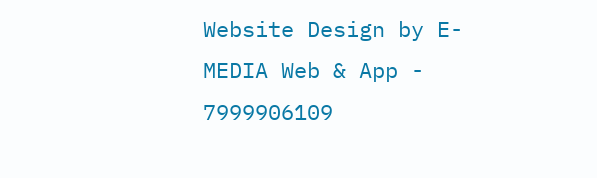Website Design by E- MEDIA Web & App - 7999906109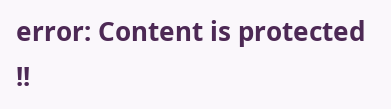error: Content is protected !!